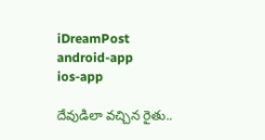iDreamPost
android-app
ios-app

దేవుడిలా వచ్చిన రైతు..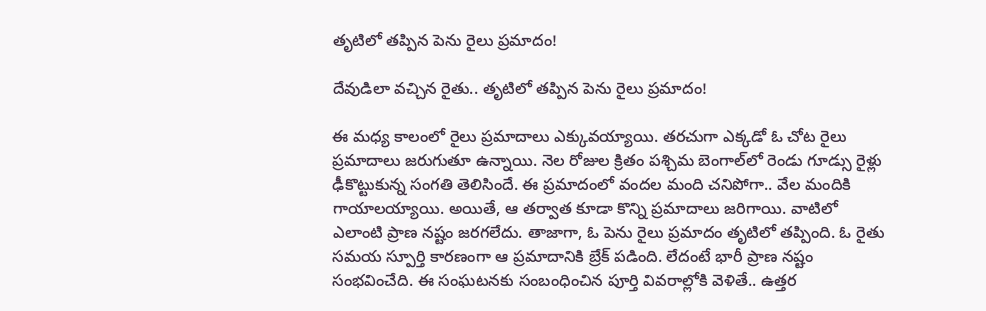తృటిలో తప్పిన పెను రైలు ప్రమాదం!

దేవుడిలా వచ్చిన రైతు.. తృటిలో తప్పిన పెను రైలు ప్రమాదం!

ఈ మధ్య కాలంలో రైలు ప్రమాదాలు ఎక్కువయ్యాయి. తరచుగా ఎక్కడో ఓ చోట రైలు ప్రమాదాలు జరుగుతూ ఉన్నాయి. నెల రోజుల క్రితం పశ్చిమ బెంగాల్‌లో రెండు గూడ్సు రైళ్లు ఢీకొట్టుకున్న సంగతి తెలిసిందే. ఈ ప్రమాదంలో వందల మంది చనిపోగా.. వేల మందికి గాయాలయ్యాయి. అయితే, ఆ తర్వాత కూడా కొన్ని ప్రమాదాలు జరిగాయి. వాటిలో ఎలాంటి ప్రాణ నష్టం జరగలేదు. తాజాగా, ఓ పెను రైలు ప్రమాదం తృటిలో తప్పింది. ఓ రైతు సమయ స్పూర్తి కారణంగా ఆ ప్రమాదానికి బ్రేక్‌ పడింది. లేదంటే భారీ ప్రాణ నష్టం సంభవించేది. ఈ సంఘటనకు సంబంధించిన పూర్తి వివరాల్లోకి వెళితే.. ఉత్తర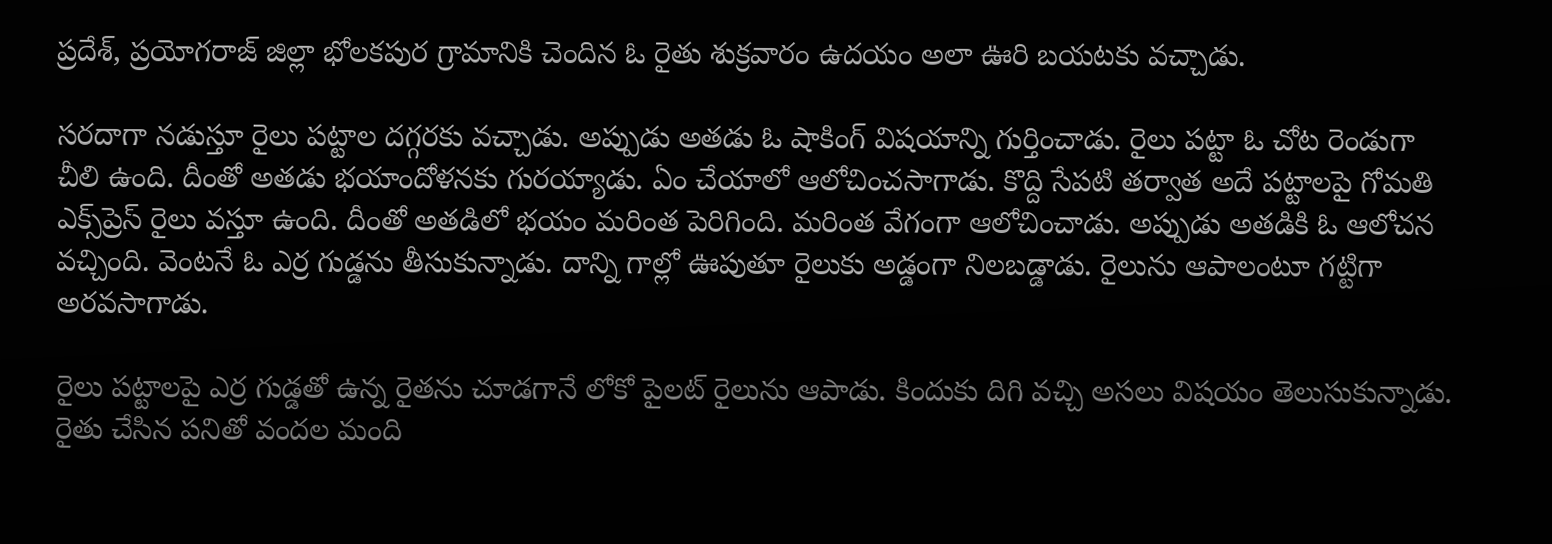ప్రదేశ్‌, ప్రయోగరాజ్‌ జిల్లా భోలకపుర గ్రామానికి చెందిన ఓ రైతు శుక్రవారం ఉదయం అలా ఊరి బయటకు వచ్చాడు.

సరదాగా నడుస్తూ రైలు పట్టాల దగ్గరకు వచ్చాడు. అప్పుడు అతడు ఓ షాకింగ్‌ విషయాన్ని గుర్తించాడు. రైలు పట్టా ఓ చోట రెండుగా చీలి ఉంది. దీంతో అతడు భయాందోళనకు గురయ్యాడు. ఏం చేయాలో ఆలోచించసాగాడు. కొద్ది సేపటి తర్వాత అదే పట్టాలపై గోమతి ఎక్స్‌ప్రెస్‌ రైలు వస్తూ ఉంది. దీంతో అతడిలో భయం మరింత పెరిగింది. మరింత వేగంగా ఆలోచించాడు. అప్పుడు అతడికి ఓ ఆలోచన వచ్చింది. వెంటనే ఓ ఎర్ర గుడ్డను తీసుకున్నాడు. దాన్ని గాల్లో ఊపుతూ రైలుకు అడ్డంగా నిలబడ్డాడు. రైలును ఆపాలంటూ గట్టిగా అరవసాగాడు.

రైలు పట్టాలపై ఎర్ర గుడ్డతో ఉన్న రైతను చూడగానే లోకో పైలట్‌ రైలును ఆపాడు. కిందుకు దిగి వచ్చి అసలు విషయం తెలుసుకున్నాడు. రైతు చేసిన పనితో వందల మంది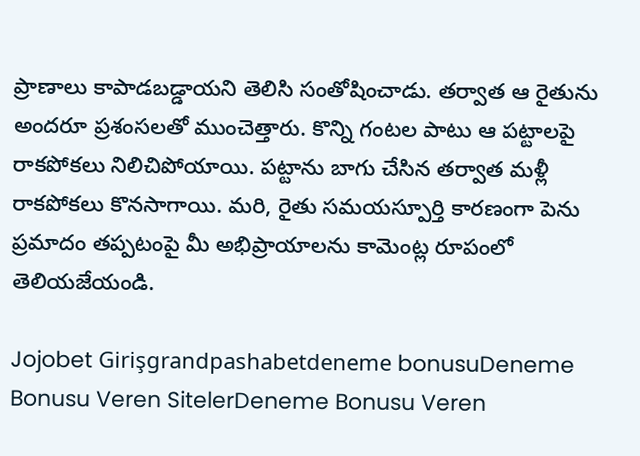ప్రాణాలు కాపాడబడ్డాయని తెలిసి సంతోషించాడు. తర్వాత ఆ రైతును అందరూ ప్రశంసలతో ముంచెత్తారు. కొన్ని గంటల పాటు ఆ పట్టాలపై రాకపోకలు నిలిచిపోయాయి. పట్టాను బాగు చేసిన తర్వాత మళ్లీ రాకపోకలు కొనసాగాయి. మరి, రైతు సమయస్పూర్తి కారణంగా పెను ప్రమాదం తప్పటంపై మీ అభిప్రాయాలను కామెంట్ల రూపంలో తెలియజేయండి.

Jojobet Girişgrandpashabetdeneme bonusuDeneme Bonusu Veren SitelerDeneme Bonusu Veren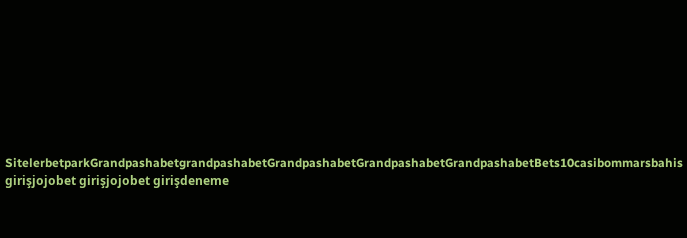SitelerbetparkGrandpashabetgrandpashabetGrandpashabetGrandpashabetGrandpashabetBets10casibommarsbahis girişjojobet girişjojobet girişdeneme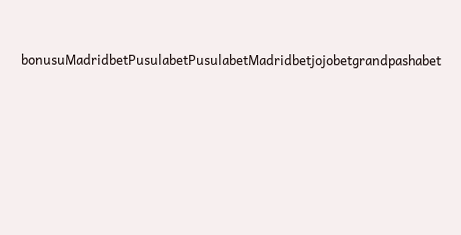bonusuMadridbetPusulabetPusulabetMadridbetjojobetgrandpashabet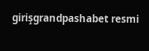girişgrandpashabet resmi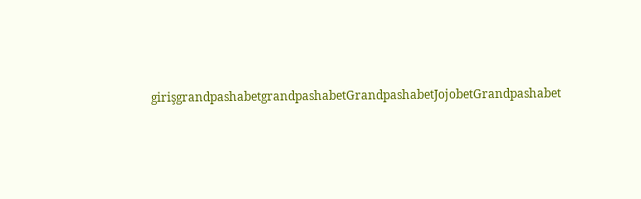girişgrandpashabetgrandpashabetGrandpashabetJojobetGrandpashabet